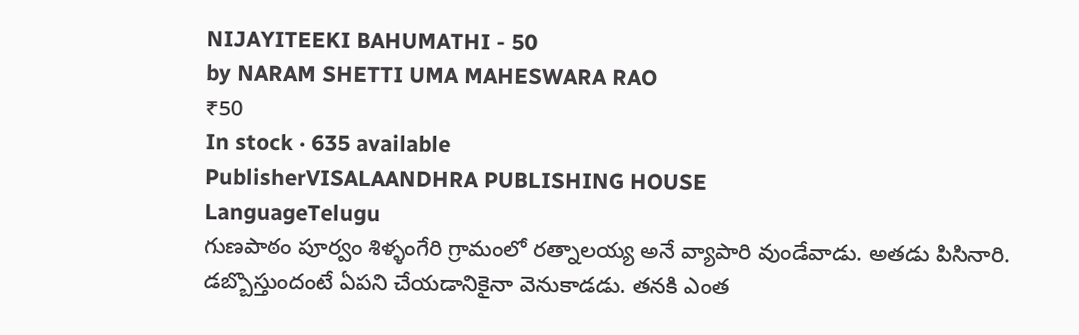NIJAYITEEKI BAHUMATHI - 50
by NARAM SHETTI UMA MAHESWARA RAO
₹50
In stock · 635 available
PublisherVISALAANDHRA PUBLISHING HOUSE
LanguageTelugu
గుణపాఠం పూర్వం శిళ్ళంగేరి గ్రామంలో రత్నాలయ్య అనే వ్యాపారి వుండేవాడు. అతడు పిసినారి. డబ్బొస్తుందంటే ఏపని చేయడానికైనా వెనుకాడడు. తనకి ఎంత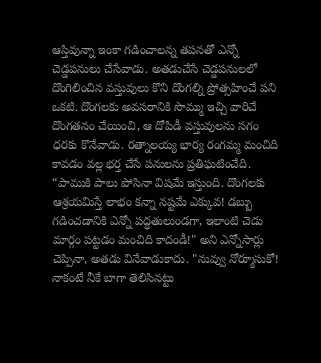ఆస్తివున్నా ఇంకా గడించాలన్న తపనతో ఎన్నో చెడ్డపనులు చేసేవాడు. అతడుచేసే చెడ్డపనులలో దొంగిలించిన వస్తువులు కొని దొంగల్ని ప్రోత్సహించే పని ఒకటి. దొంగలకు అవసరానికి సొమ్ము ఇచ్చి వారిచే దొంగతనం చేయించి, ఆ దోపిడీ వస్తువులను సగం ధరకు కొనేవాడు. రత్నాలయ్య భార్య రంగమ్మ మంచిది కావడం వల్ల భర్త చేసే పనులను ప్రతిఘటించేది. “పాముకి పాలు పోసినా విషమే ఇస్తుంది. దొంగలకు ఆశ్రయమిస్తే లాభం కన్నా నష్టమే ఎక్కువ! డబ్బు గడించడానికి ఎన్నో పద్ధతులుండగా, ఇలాంటి చెడు మార్గం పట్టడం మంచిది కాదండీ!" అని ఎన్నోసార్లు చెప్పినా, అతడు వినేవాడుకాదు. "నువ్వు నోర్మూసుకో! నాకంటే నీకే బాగా తెలిసినట్టు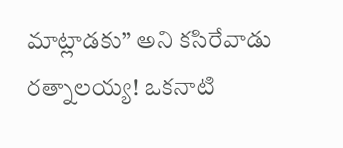మాట్లాడకు” అని కసిరేవాడు రత్నాలయ్య! ఒకనాటి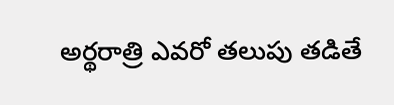అర్థరాత్రి ఎవరో తలుపు తడితే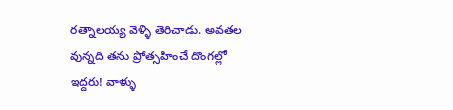రత్నాలయ్య వెళ్ళి తెరిచాడు. అవతల వున్నది తను ప్రోత్సహించే దొంగల్లో ఇద్దరు! వాళ్ళు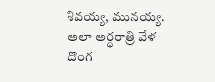శివయ్య, మునయ్య. అలా అర్ధరాత్రి వేళ దొంగ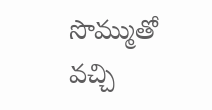సొమ్ముతో వచ్చి